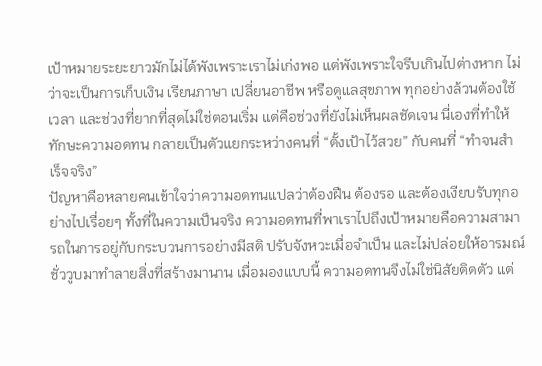เป้าหมายระยะยาวมักไม่ได้พังเพราะเราไม่เก่งพอ แต่พังเพราะใจรีบเกินไปต่างหาก ไม่ว่าจะเป็นการเก็บเงิน เรียนภาษา เปลี่ยนอาชีพ หรือดูแลสุขภาพ ทุกอย่างล้วนต้องใช้เวลา และช่วงที่ยากที่สุดไม่ใช่ตอนเริ่ม แต่คือช่วงที่ยังไม่เห็นผลชัดเจน นี่เองที่ทำให้ ทักษะความอดทน กลายเป็นตัวแยกระหว่างคนที่ “ตั้งเป้าไว้สวย” กับคนที่ “ทำจนสำเร็จจริง”
ปัญหาคือหลายคนเข้าใจว่าความอดทนแปลว่าต้องฝืน ต้องรอ และต้องเงียบรับทุกอย่างไปเรื่อยๆ ทั้งที่ในความเป็นจริง ความอดทนที่พาเราไปถึงเป้าหมายคือความสามารถในการอยู่กับกระบวนการอย่างมีสติ ปรับจังหวะเมื่อจำเป็น และไม่ปล่อยให้อารมณ์ชั่ววูบมาทำลายสิ่งที่สร้างมานาน เมื่อมองแบบนี้ ความอดทนจึงไม่ใช่นิสัยติดตัว แต่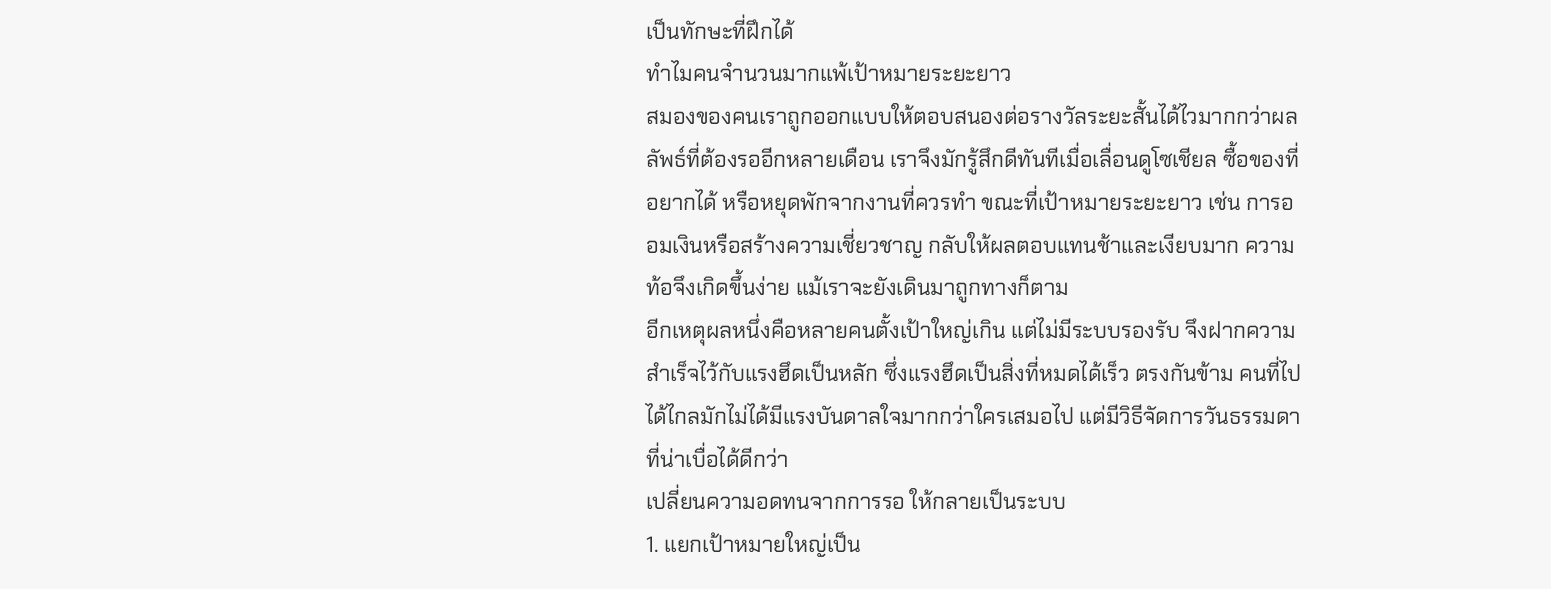เป็นทักษะที่ฝึกได้
ทำไมคนจำนวนมากแพ้เป้าหมายระยะยาว
สมองของคนเราถูกออกแบบให้ตอบสนองต่อรางวัลระยะสั้นได้ไวมากกว่าผลลัพธ์ที่ต้องรออีกหลายเดือน เราจึงมักรู้สึกดีทันทีเมื่อเลื่อนดูโซเชียล ซื้อของที่อยากได้ หรือหยุดพักจากงานที่ควรทำ ขณะที่เป้าหมายระยะยาว เช่น การออมเงินหรือสร้างความเชี่ยวชาญ กลับให้ผลตอบแทนช้าและเงียบมาก ความท้อจึงเกิดขึ้นง่าย แม้เราจะยังเดินมาถูกทางก็ตาม
อีกเหตุผลหนึ่งคือหลายคนตั้งเป้าใหญ่เกิน แต่ไม่มีระบบรองรับ จึงฝากความสำเร็จไว้กับแรงฮึดเป็นหลัก ซึ่งแรงฮึดเป็นสิ่งที่หมดได้เร็ว ตรงกันข้าม คนที่ไปได้ไกลมักไม่ได้มีแรงบันดาลใจมากกว่าใครเสมอไป แต่มีวิธีจัดการวันธรรมดาที่น่าเบื่อได้ดีกว่า
เปลี่ยนความอดทนจากการรอ ให้กลายเป็นระบบ
1. แยกเป้าหมายใหญ่เป็น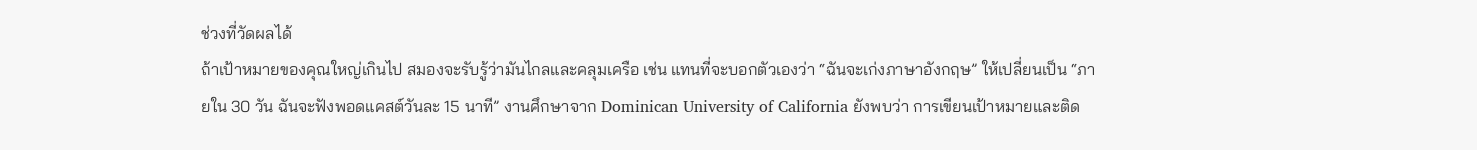ช่วงที่วัดผลได้
ถ้าเป้าหมายของคุณใหญ่เกินไป สมองจะรับรู้ว่ามันไกลและคลุมเครือ เช่น แทนที่จะบอกตัวเองว่า “ฉันจะเก่งภาษาอังกฤษ” ให้เปลี่ยนเป็น “ภายใน 30 วัน ฉันจะฟังพอดแคสต์วันละ 15 นาที” งานศึกษาจาก Dominican University of California ยังพบว่า การเขียนเป้าหมายและติด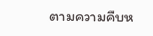ตามความคืบห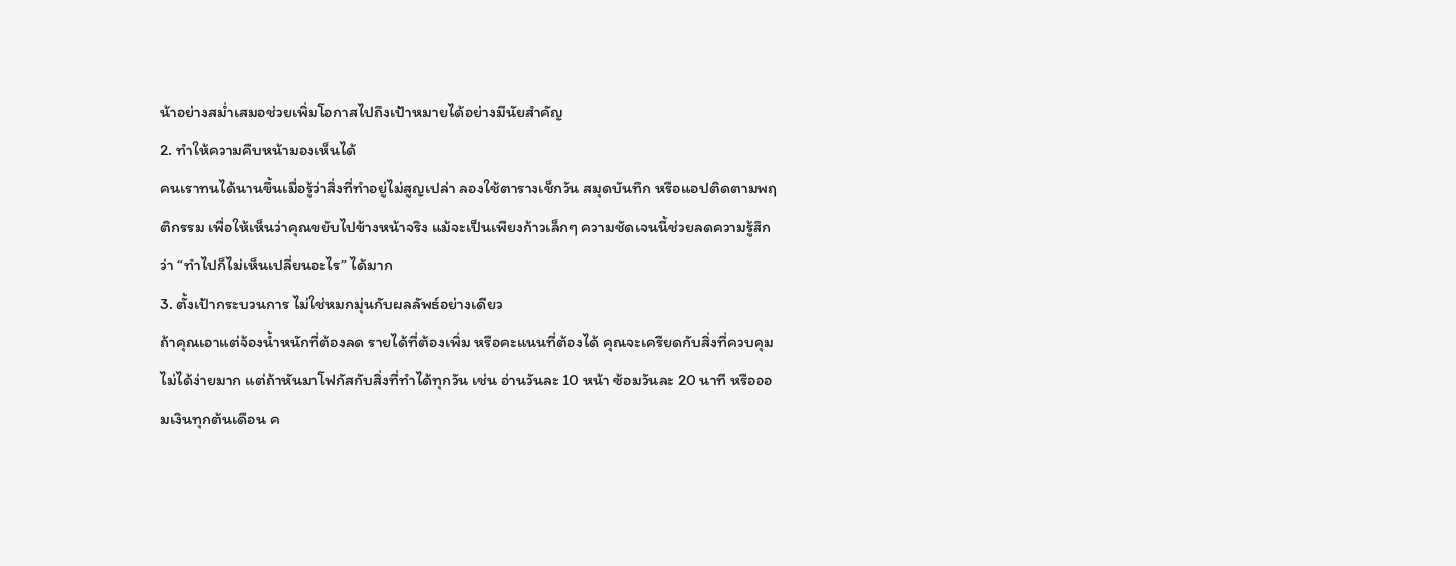น้าอย่างสม่ำเสมอช่วยเพิ่มโอกาสไปถึงเป้าหมายได้อย่างมีนัยสำคัญ
2. ทำให้ความคืบหน้ามองเห็นได้
คนเราทนได้นานขึ้นเมื่อรู้ว่าสิ่งที่ทำอยู่ไม่สูญเปล่า ลองใช้ตารางเช็กวัน สมุดบันทึก หรือแอปติดตามพฤติกรรม เพื่อให้เห็นว่าคุณขยับไปข้างหน้าจริง แม้จะเป็นเพียงก้าวเล็กๆ ความชัดเจนนี้ช่วยลดความรู้สึกว่า “ทำไปก็ไม่เห็นเปลี่ยนอะไร” ได้มาก
3. ตั้งเป้ากระบวนการ ไม่ใช่หมกมุ่นกับผลลัพธ์อย่างเดียว
ถ้าคุณเอาแต่จ้องน้ำหนักที่ต้องลด รายได้ที่ต้องเพิ่ม หรือคะแนนที่ต้องได้ คุณจะเครียดกับสิ่งที่ควบคุมไม่ได้ง่ายมาก แต่ถ้าหันมาโฟกัสกับสิ่งที่ทำได้ทุกวัน เช่น อ่านวันละ 10 หน้า ซ้อมวันละ 20 นาที หรือออมเงินทุกต้นเดือน ค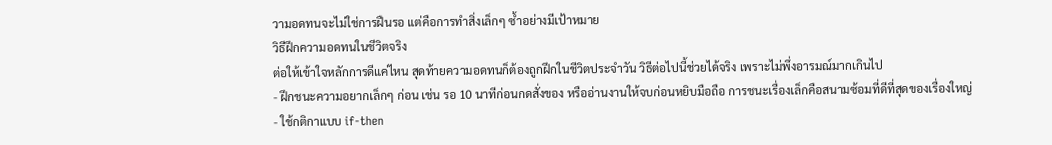วามอดทนจะไม่ใช่การฝืนรอ แต่คือการทำสิ่งเล็กๆ ซ้ำอย่างมีเป้าหมาย
วิธีฝึกความอดทนในชีวิตจริง
ต่อให้เข้าใจหลักการดีแค่ไหน สุดท้ายความอดทนก็ต้องถูกฝึกในชีวิตประจำวัน วิธีต่อไปนี้ช่วยได้จริง เพราะไม่พึ่งอารมณ์มากเกินไป
- ฝึกชนะความอยากเล็กๆ ก่อน เช่น รอ 10 นาทีก่อนกดสั่งของ หรืออ่านงานให้จบก่อนหยิบมือถือ การชนะเรื่องเล็กคือสนามซ้อมที่ดีที่สุดของเรื่องใหญ่
- ใช้กติกาแบบ if-then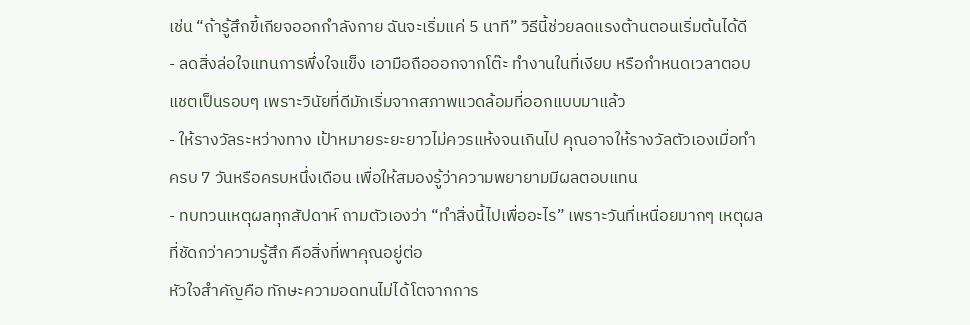เช่น “ถ้ารู้สึกขี้เกียจออกกำลังกาย ฉันจะเริ่มแค่ 5 นาที” วิธีนี้ช่วยลดแรงต้านตอนเริ่มต้นได้ดี
- ลดสิ่งล่อใจแทนการพึ่งใจแข็ง เอามือถือออกจากโต๊ะ ทำงานในที่เงียบ หรือกำหนดเวลาตอบแชตเป็นรอบๆ เพราะวินัยที่ดีมักเริ่มจากสภาพแวดล้อมที่ออกแบบมาแล้ว
- ให้รางวัลระหว่างทาง เป้าหมายระยะยาวไม่ควรแห้งจนเกินไป คุณอาจให้รางวัลตัวเองเมื่อทำครบ 7 วันหรือครบหนึ่งเดือน เพื่อให้สมองรู้ว่าความพยายามมีผลตอบแทน
- ทบทวนเหตุผลทุกสัปดาห์ ถามตัวเองว่า “ทำสิ่งนี้ไปเพื่ออะไร” เพราะวันที่เหนื่อยมากๆ เหตุผลที่ชัดกว่าความรู้สึก คือสิ่งที่พาคุณอยู่ต่อ
หัวใจสำคัญคือ ทักษะความอดทนไม่ได้โตจากการ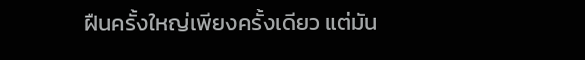ฝืนครั้งใหญ่เพียงครั้งเดียว แต่มัน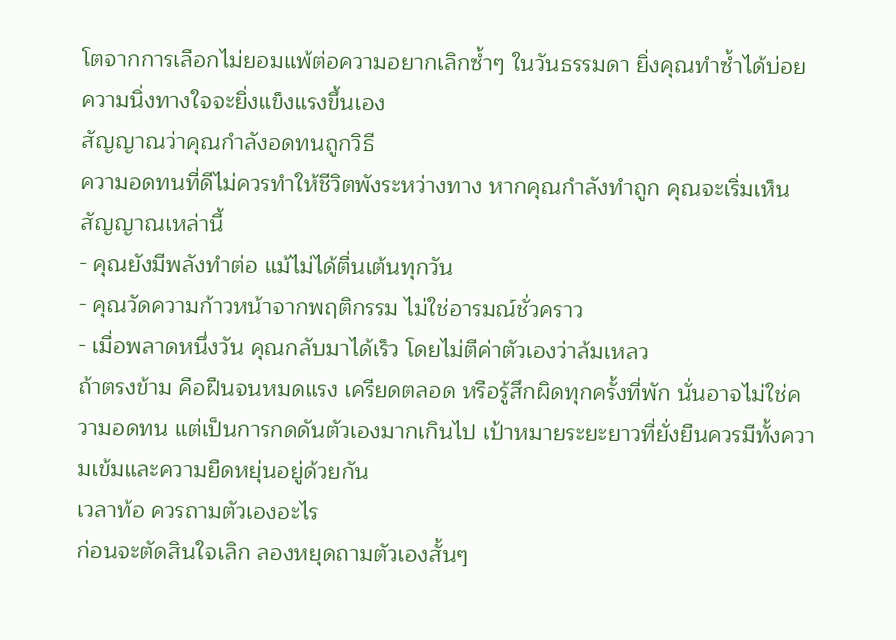โตจากการเลือกไม่ยอมแพ้ต่อความอยากเลิกซ้ำๆ ในวันธรรมดา ยิ่งคุณทำซ้ำได้บ่อย ความนิ่งทางใจจะยิ่งแข็งแรงขึ้นเอง
สัญญาณว่าคุณกำลังอดทนถูกวิธี
ความอดทนที่ดีไม่ควรทำให้ชีวิตพังระหว่างทาง หากคุณกำลังทำถูก คุณจะเริ่มเห็นสัญญาณเหล่านี้
- คุณยังมีพลังทำต่อ แม้ไม่ได้ตื่นเต้นทุกวัน
- คุณวัดความก้าวหน้าจากพฤติกรรม ไม่ใช่อารมณ์ชั่วคราว
- เมื่อพลาดหนึ่งวัน คุณกลับมาได้เร็ว โดยไม่ตีค่าตัวเองว่าล้มเหลว
ถ้าตรงข้าม คือฝืนจนหมดแรง เครียดตลอด หรือรู้สึกผิดทุกครั้งที่พัก นั่นอาจไม่ใช่ความอดทน แต่เป็นการกดดันตัวเองมากเกินไป เป้าหมายระยะยาวที่ยั่งยืนควรมีทั้งความเข้มและความยืดหยุ่นอยู่ด้วยกัน
เวลาท้อ ควรถามตัวเองอะไร
ก่อนจะตัดสินใจเลิก ลองหยุดถามตัวเองสั้นๆ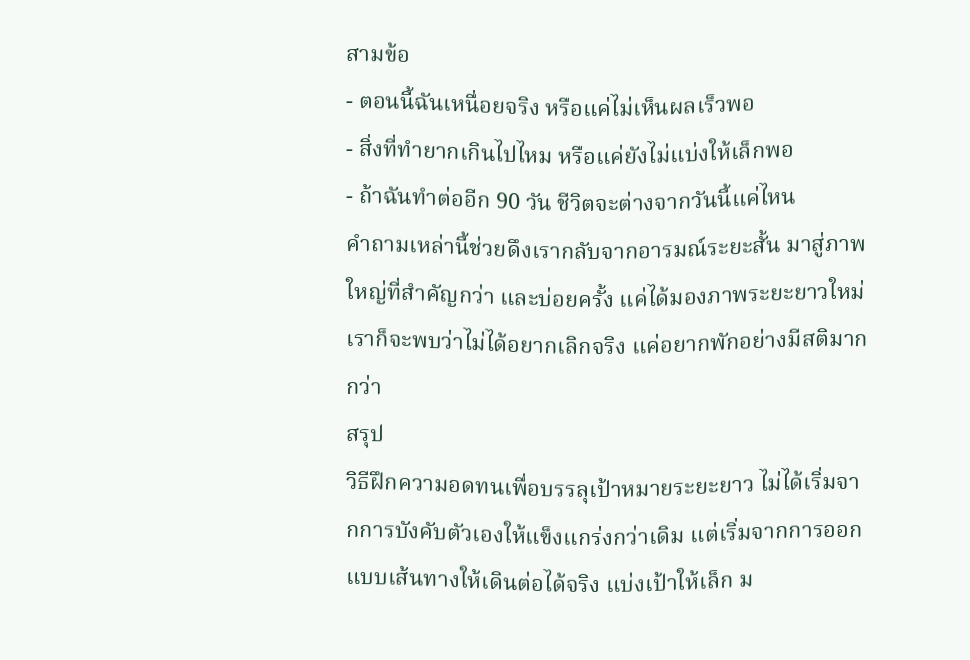สามข้อ
- ตอนนี้ฉันเหนื่อยจริง หรือแค่ไม่เห็นผลเร็วพอ
- สิ่งที่ทำยากเกินไปไหม หรือแค่ยังไม่แบ่งให้เล็กพอ
- ถ้าฉันทำต่ออีก 90 วัน ชีวิตจะต่างจากวันนี้แค่ไหน
คำถามเหล่านี้ช่วยดึงเรากลับจากอารมณ์ระยะสั้น มาสู่ภาพใหญ่ที่สำคัญกว่า และบ่อยครั้ง แค่ได้มองภาพระยะยาวใหม่ เราก็จะพบว่าไม่ได้อยากเลิกจริง แค่อยากพักอย่างมีสติมากกว่า
สรุป
วิธีฝึกความอดทนเพื่อบรรลุเป้าหมายระยะยาว ไม่ได้เริ่มจากการบังคับตัวเองให้แข็งแกร่งกว่าเดิม แต่เริ่มจากการออกแบบเส้นทางให้เดินต่อได้จริง แบ่งเป้าให้เล็ก ม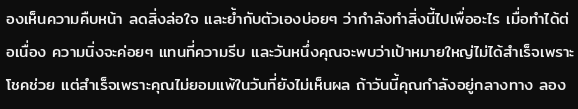องเห็นความคืบหน้า ลดสิ่งล่อใจ และย้ำกับตัวเองบ่อยๆ ว่ากำลังทำสิ่งนี้ไปเพื่ออะไร เมื่อทำได้ต่อเนื่อง ความนิ่งจะค่อยๆ แทนที่ความรีบ และวันหนึ่งคุณจะพบว่าเป้าหมายใหญ่ไม่ได้สำเร็จเพราะโชคช่วย แต่สำเร็จเพราะคุณไม่ยอมแพ้ในวันที่ยังไม่เห็นผล ถ้าวันนี้คุณกำลังอยู่กลางทาง ลอง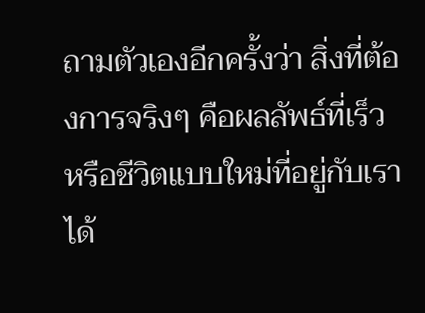ถามตัวเองอีกครั้งว่า สิ่งที่ต้องการจริงๆ คือผลลัพธ์ที่เร็ว หรือชีวิตแบบใหม่ที่อยู่กับเราได้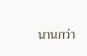นานกว่า